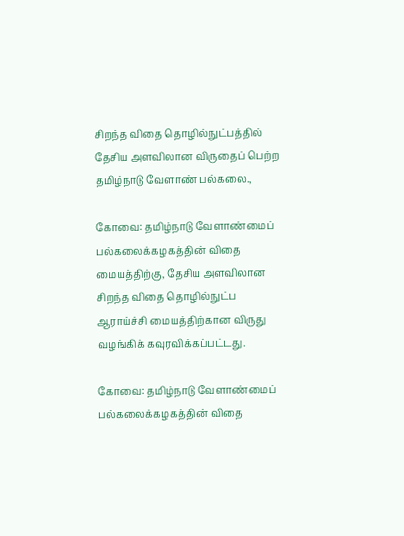சிறந்த விதை தொழில்நுட்பத்தில் தேசிய அளவிலான விருதைப் பெற்ற தமிழ்நாடு வேளாண் பல்கலை.,

கோவை: தமிழ்நாடு வேளாண்மைப் பல்கலைக்கழகத்தின் விதை மையத்திற்கு, தேசிய அளவிலான சிறந்த விதை தொழில்நுட்ப ஆராய்ச்சி மையத்திற்கான விருது வழங்கிக் கவுரவிக்கப்பட்டது.

கோவை: தமிழ்நாடு வேளாண்மைப் பல்கலைக்கழகத்தின் விதை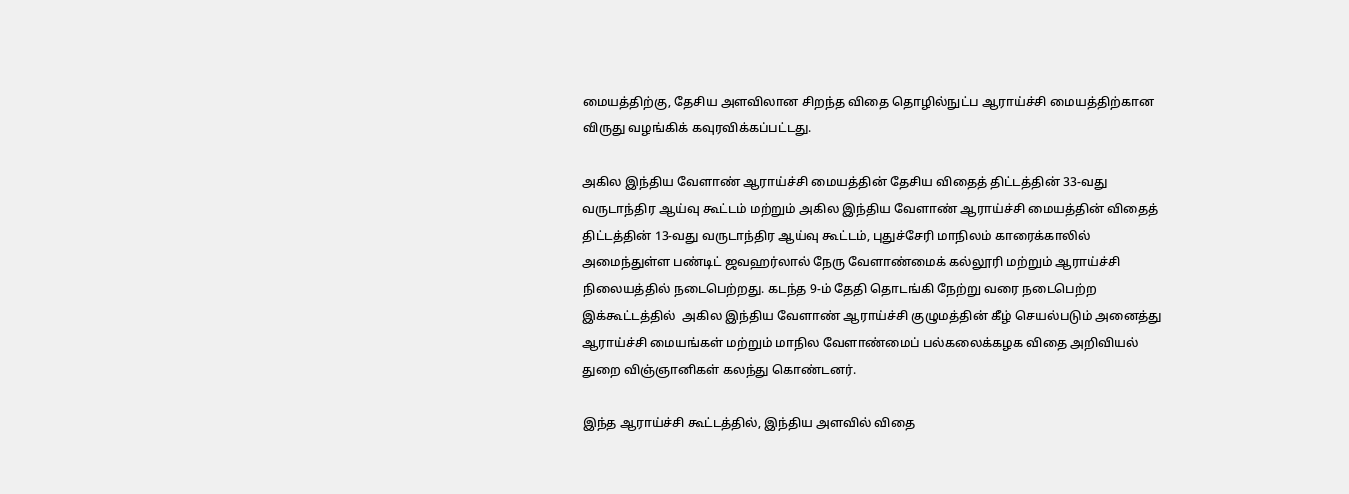மையத்திற்கு, தேசிய அளவிலான சிறந்த விதை தொழில்நுட்ப ஆராய்ச்சி மையத்திற்கான விருது வழங்கிக் கவுரவிக்கப்பட்டது.

அகில இந்திய வேளாண் ஆராய்ச்சி மையத்தின் தேசிய விதைத் திட்டத்தின் 33-வது வருடாந்திர ஆய்வு கூட்டம் மற்றும் அகில இந்திய வேளாண் ஆராய்ச்சி மையத்தின் விதைத் திட்டத்தின் 13-வது வருடாந்திர ஆய்வு கூட்டம், புதுச்சேரி மாநிலம் காரைக்காலில் அமைந்துள்ள பண்டிட் ஜவஹர்லால் நேரு வேளாண்மைக் கல்லூரி மற்றும் ஆராய்ச்சி நிலையத்தில் நடைபெற்றது. கடந்த 9-ம் தேதி தொடங்கி நேற்று வரை நடைபெற்ற இக்கூட்டத்தில்  அகில இந்திய வேளாண் ஆராய்ச்சி குழுமத்தின் கீழ் செயல்படும் அனைத்து ஆராய்ச்சி மையங்கள் மற்றும் மாநில வேளாண்மைப் பல்கலைக்கழக விதை அறிவியல் துறை விஞ்ஞானிகள் கலந்து கொண்டனர்.

இந்த ஆராய்ச்சி கூட்டத்தில், இந்திய அளவில் விதை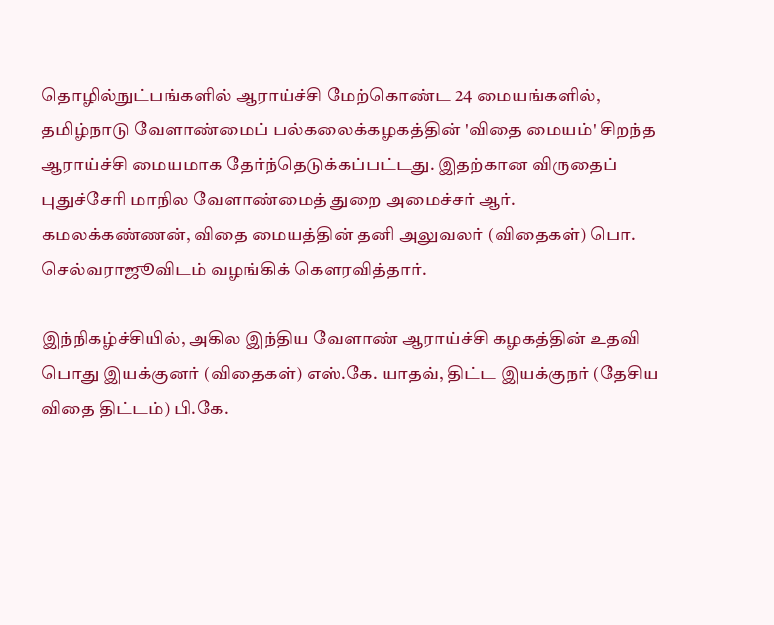தொழில்நுட்பங்களில் ஆராய்ச்சி மேற்கொண்ட 24 மையங்களில், தமிழ்நாடு வேளாண்மைப் பல்கலைக்கழகத்தின் 'விதை மையம்' சிறந்த ஆராய்ச்சி மையமாக தேர்ந்தெடுக்கப்பட்டது. இதற்கான விருதைப் புதுச்சேரி மாநில வேளாண்மைத் துறை அமைச்சர் ஆர். கமலக்கண்ணன், விதை மையத்தின் தனி அலுவலர் (விதைகள்) பொ. செல்வராஜூவிடம் வழங்கிக் கௌரவித்தார்.

இந்நிகழ்ச்சியில், அகில இந்திய வேளாண் ஆராய்ச்சி கழகத்தின் உதவி பொது இயக்குனர் (விதைகள்) எஸ்.கே. யாதவ், திட்ட இயக்குநர் (தேசிய விதை திட்டம்) பி.கே.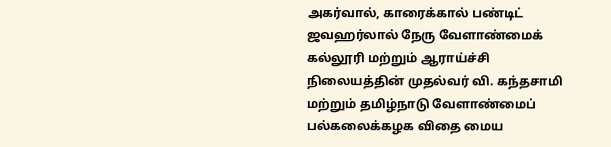அகர்வால், காரைக்கால் பண்டிட் ஜவஹர்லால் நேரு வேளாண்மைக் கல்லூரி மற்றும் ஆராய்ச்சி நிலையத்தின் முதல்வர் வி. கந்தசாமி மற்றும் தமிழ்நாடு வேளாண்மைப் பல்கலைக்கழக விதை மைய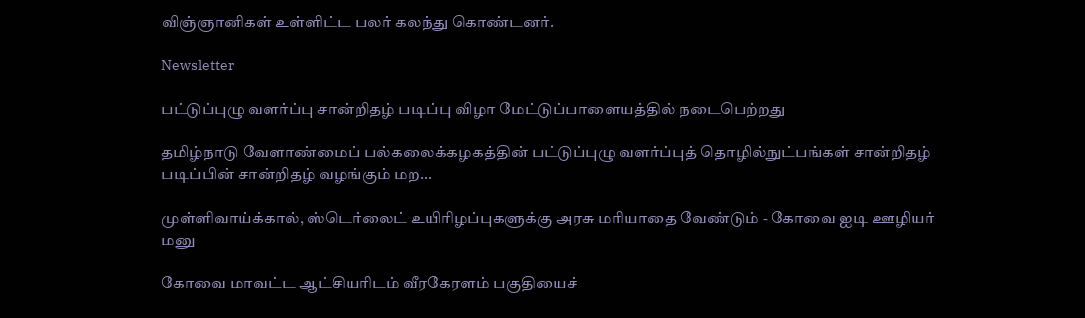விஞ்ஞானிகள் உள்ளிட்ட பலர் கலந்து கொண்டனர்.

Newsletter

பட்டுப்புழு வளர்ப்பு சான்றிதழ் படிப்பு விழா மேட்டுப்பாளையத்தில் நடைபெற்றது

தமிழ்நாடு வேளாண்மைப் பல்கலைக்கழகத்தின் பட்டுப்புழு வளர்ப்புத் தொழில்நுட்பங்கள் சான்றிதழ் படிப்பின் சான்றிதழ் வழங்கும் மற...

முள்ளிவாய்க்கால், ஸ்டெர்லைட் உயிரிழப்புகளுக்கு அரசு மரியாதை வேண்டும் - கோவை ஐடி ஊழியர் மனு

கோவை மாவட்ட ஆட்சியரிடம் வீரகேரளம் பகுதியைச்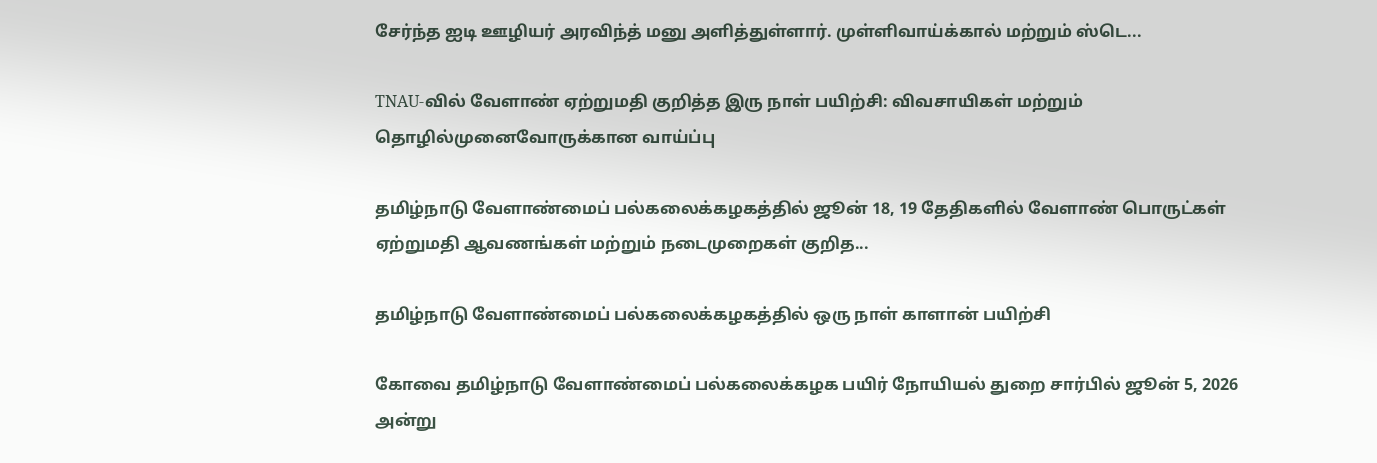சேர்ந்த ஐடி ஊழியர் அரவிந்த் மனு அளித்துள்ளார். முள்ளிவாய்க்கால் மற்றும் ஸ்டெ...

TNAU-வில் வேளாண் ஏற்றுமதி குறித்த இரு நாள் பயிற்சி: விவசாயிகள் மற்றும் தொழில்முனைவோருக்கான வாய்ப்பு

தமிழ்நாடு வேளாண்மைப் பல்கலைக்கழகத்தில் ஜூன் 18, 19 தேதிகளில் வேளாண் பொருட்கள் ஏற்றுமதி ஆவணங்கள் மற்றும் நடைமுறைகள் குறித...

தமிழ்நாடு வேளாண்மைப் பல்கலைக்கழகத்தில் ஒரு நாள் காளான் பயிற்சி

கோவை தமிழ்நாடு வேளாண்மைப் பல்கலைக்கழக பயிர் நோயியல் துறை சார்பில் ஜூன் 5, 2026 அன்று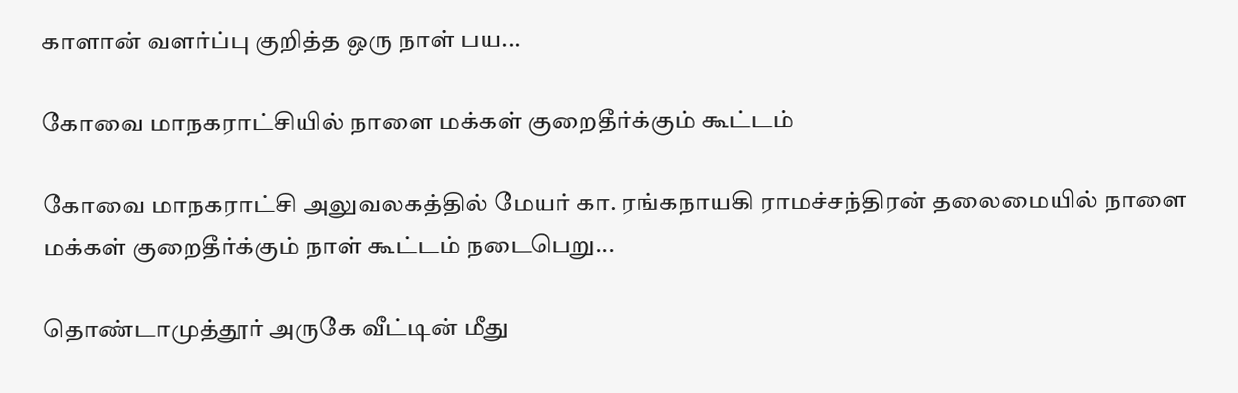காளான் வளர்ப்பு குறித்த ஒரு நாள் பய...

கோவை மாநகராட்சியில் நாளை மக்கள் குறைதீர்க்கும் கூட்டம்

கோவை மாநகராட்சி அலுவலகத்தில் மேயர் கா. ரங்கநாயகி ராமச்சந்திரன் தலைமையில் நாளை மக்கள் குறைதீர்க்கும் நாள் கூட்டம் நடைபெறு...

தொண்டாமுத்தூர் அருகே வீட்டின் மீது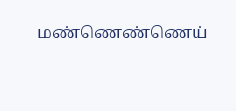மண்ணெண்ணெய்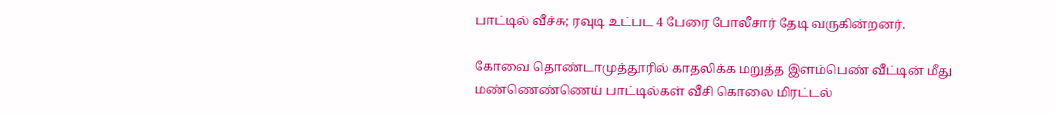பாட்டில் வீச்சு; ரவுடி உட்பட 4 பேரை போலீசார் தேடி வருகின்றனர்.

கோவை தொண்டாமுத்தூரில் காதலிக்க மறுத்த இளம்பெண் வீட்டின் மீது மண்ணெண்ணெய் பாட்டில்கள் வீசி கொலை மிரட்டல்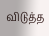விடுத்த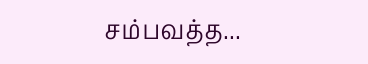சம்பவத்த...